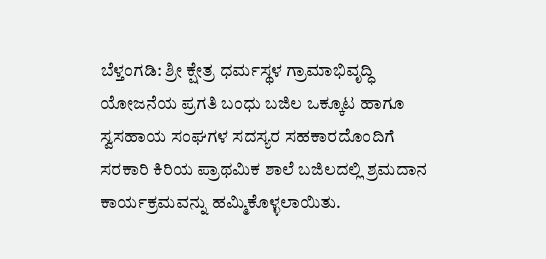ಬೆಳ್ತಂಗಡಿ: ಶ್ರೀ ಕ್ಷೇತ್ರ ಧರ್ಮಸ್ಥಳ ಗ್ರಾಮಾಭಿವೃದ್ಧಿ ಯೋಜನೆಯ ಪ್ರಗತಿ ಬಂಧು ಬಜಿಲ ಒಕ್ಕೂಟ ಹಾಗೂ ಸ್ವಸಹಾಯ ಸಂಘಗಳ ಸದಸ್ಯರ ಸಹಕಾರದೊಂದಿಗೆ ಸರಕಾರಿ ಕಿರಿಯ ಪ್ರಾಥಮಿಕ ಶಾಲೆ ಬಜಿಲದಲ್ಲಿ ಶ್ರಮದಾನ ಕಾರ್ಯಕ್ರಮವನ್ನು ಹಮ್ಮಿಕೊಳ್ಳಲಾಯಿತು.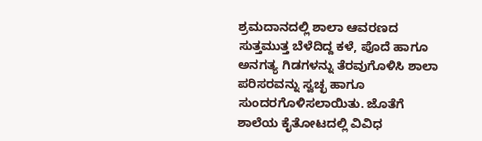ಶ್ರಮದಾನದಲ್ಲಿ ಶಾಲಾ ಆವರಣದ ಸುತ್ತಮುತ್ತ ಬೆಳೆದಿದ್ದ ಕಳೆ, ಪೊದೆ ಹಾಗೂ ಅನಗತ್ಯ ಗಿಡಗಳನ್ನು ತೆರವುಗೊಳಿಸಿ ಶಾಲಾ ಪರಿಸರವನ್ನು ಸ್ವಚ್ಛ ಹಾಗೂ ಸುಂದರಗೊಳಿಸಲಾಯಿತು. ಜೊತೆಗೆ ಶಾಲೆಯ ಕೈತೋಟದಲ್ಲಿ ವಿವಿಧ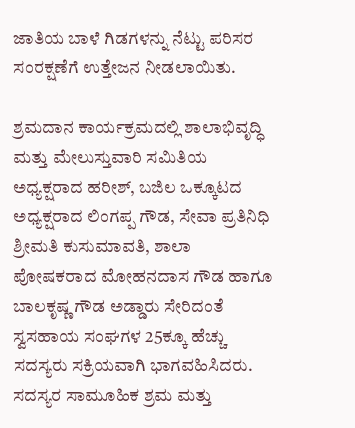ಜಾತಿಯ ಬಾಳೆ ಗಿಡಗಳನ್ನು ನೆಟ್ಟು ಪರಿಸರ ಸಂರಕ್ಷಣೆಗೆ ಉತ್ತೇಜನ ನೀಡಲಾಯಿತು.

ಶ್ರಮದಾನ ಕಾರ್ಯಕ್ರಮದಲ್ಲಿ ಶಾಲಾಭಿವೃದ್ಧಿ ಮತ್ತು ಮೇಲುಸ್ತುವಾರಿ ಸಮಿತಿಯ ಅಧ್ಯಕ್ಷರಾದ ಹರೀಶ್, ಬಜಿಲ ಒಕ್ಕೂಟದ ಅಧ್ಯಕ್ಷರಾದ ಲಿಂಗಪ್ಪ ಗೌಡ, ಸೇವಾ ಪ್ರತಿನಿಧಿ ಶ್ರೀಮತಿ ಕುಸುಮಾವತಿ, ಶಾಲಾ ಪೋಷಕರಾದ ಮೋಹನದಾಸ ಗೌಡ ಹಾಗೂ ಬಾಲಕೃಷ್ಣ ಗೌಡ ಅಡ್ಡಾರು ಸೇರಿದಂತೆ ಸ್ವಸಹಾಯ ಸಂಘಗಳ 25ಕ್ಕೂ ಹೆಚ್ಚು ಸದಸ್ಯರು ಸಕ್ರಿಯವಾಗಿ ಭಾಗವಹಿಸಿದರು.
ಸದಸ್ಯರ ಸಾಮೂಹಿಕ ಶ್ರಮ ಮತ್ತು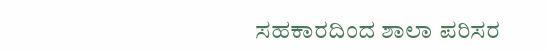ಸಹಕಾರದಿಂದ ಶಾಲಾ ಪರಿಸರ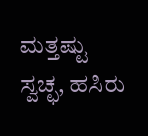ಮತ್ತಷ್ಟು ಸ್ವಚ್ಛ, ಹಸಿರು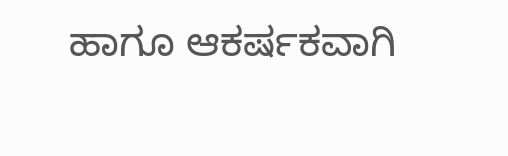ಹಾಗೂ ಆಕರ್ಷಕವಾಗಿ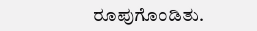ರೂಪುಗೊಂಡಿತು.